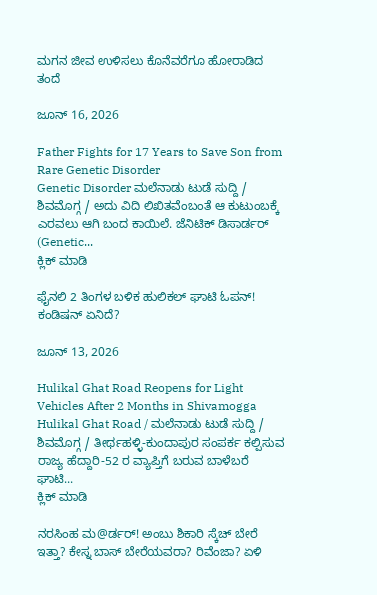ಮಗನ ಜೀವ ಉಳಿಸಲು ಕೊನೆವರೆಗೂ ಹೋರಾಡಿದ ತಂದೆ

ಜೂನ್ 16, 2026

Father Fights for 17 Years to Save Son from Rare Genetic Disorder
Genetic Disorder ಮಲೆನಾಡು ಟುಡೆ ಸುದ್ದಿ / ಶಿವಮೊಗ್ಗ / ಅದು ವಿದಿ ಲಿಖಿತವೆಂಬಂತೆ ಆ ಕುಟುಂಬಕ್ಕೆ ಎರವಲು ಆಗಿ ಬಂದ ಕಾಯಿಲೆ. ಜೆನಿಟಿಕ್ ಡಿಸಾರ್ಡರ್ (Genetic...
ಕ್ಲಿಕ್ ಮಾಡಿ

ಫೈನಲಿ 2 ತಿಂಗಳ ಬಳಿಕ ಹುಲಿಕಲ್ ಘಾಟಿ ಓಪನ್! ಕಂಡಿಷನ್ ಏನಿದೆ?

ಜೂನ್ 13, 2026

Hulikal Ghat Road Reopens for Light Vehicles After 2 Months in Shivamogga
Hulikal Ghat Road / ಮಲೆನಾಡು ಟುಡೆ ಸುದ್ದಿ / ಶಿವಮೊಗ್ಗ / ತೀರ್ಥಹಳ್ಳಿ-ಕುಂದಾಪುರ ಸಂಪರ್ಕ ಕಲ್ಪಿಸುವ ರಾಜ್ಯ ಹೆದ್ದಾರಿ-52 ರ ವ್ಯಾಪ್ತಿಗೆ ಬರುವ ಬಾಳೆಬರೆ ಘಾಟಿ...
ಕ್ಲಿಕ್ ಮಾಡಿ

ನರಸಿಂಹ ಮ@ರ್ಡರ್! ಅಂಬು ಶಿಕಾರಿ ಸ್ಕೆಚ್ ಬೇರೆ ಇತ್ತಾ? ಕೇಸ್ನ ಬಾಸ್ ಬೇರೆಯವರಾ? ರಿವೆಂಜಾ? ಏಳಿ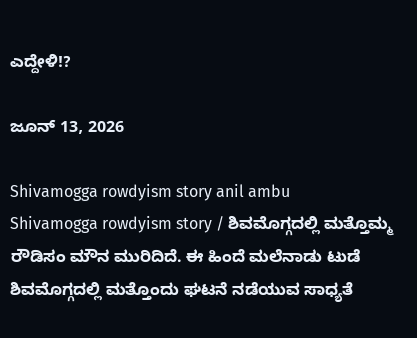ಎದ್ದೇಳಿ!?

ಜೂನ್ 13, 2026

Shivamogga rowdyism story anil ambu
Shivamogga rowdyism story / ಶಿವಮೊಗ್ಗದಲ್ಲಿ ಮತ್ತೊಮ್ಮ ರೌಡಿಸಂ ಮೌನ ಮುರಿದಿದೆ. ಈ ಹಿಂದೆ ಮಲೆನಾಡು ಟುಡೆ ಶಿವಮೊಗ್ಗದಲ್ಲಿ ಮತ್ತೊಂದು ಘಟನೆ ನಡೆಯುವ ಸಾಧ್ಯತೆ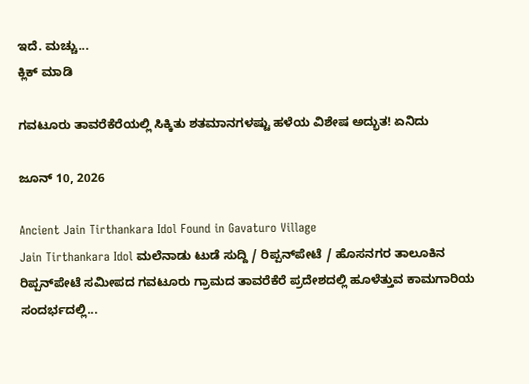ಇದೆ. ಮಚ್ಚು...
ಕ್ಲಿಕ್ ಮಾಡಿ

ಗವಟೂರು ತಾವರೆಕೆರೆಯಲ್ಲಿ ಸಿಕ್ಕಿತು ಶತಮಾನಗಳಷ್ಟು ಹಳೆಯ ವಿಶೇಷ ಅದ್ಭುತ! ಏನಿದು

ಜೂನ್ 10, 2026

Ancient Jain Tirthankara Idol Found in Gavaturo Village
Jain Tirthankara Idol ಮಲೆನಾಡು ಟುಡೆ ಸುದ್ದಿ / ರಿಪ್ಪನ್‌ಪೇಟೆ / ಹೊಸನಗರ ತಾಲೂಕಿನ ರಿಪ್ಪನ್‌ಪೇಟೆ ಸಮೀಪದ ಗವಟೂರು ಗ್ರಾಮದ ತಾವರೆಕೆರೆ ಪ್ರದೇಶದಲ್ಲಿ ಹೂಳೆತ್ತುವ ಕಾಮಗಾರಿಯ ಸಂದರ್ಭದಲ್ಲಿ...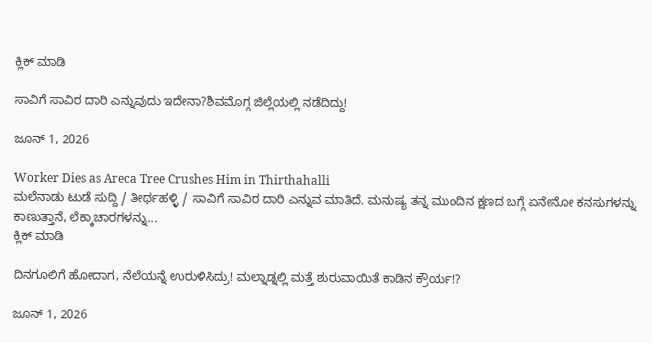ಕ್ಲಿಕ್ ಮಾಡಿ

ಸಾವಿಗೆ ಸಾವಿರ ದಾರಿ ಎನ್ನುವುದು ಇದೇನಾ?ಶಿವಮೊಗ್ಗ ಜಿಲ್ಲೆಯಲ್ಲಿ ನಡೆದಿದ್ದು!

ಜೂನ್ 1, 2026

Worker Dies as Areca Tree Crushes Him in Thirthahalli
ಮಲೆನಾಡು ಟುಡೆ ಸುದ್ದಿ / ತೀರ್ಥಹಳ್ಳಿ / ಸಾವಿಗೆ ಸಾವಿರ ದಾರಿ ಎನ್ನುವ ಮಾತಿದೆ. ಮನುಷ್ಯ ತನ್ನ ಮುಂದಿನ ಕ್ಷಣದ ಬಗ್ಗೆ ಏನೇನೋ ಕನಸುಗಳನ್ನು ಕಾಣುತ್ತಾನೆ, ಲೆಕ್ಕಾಚಾರಗಳನ್ನು...
ಕ್ಲಿಕ್ ಮಾಡಿ

ದಿನಗೂಲಿಗೆ ಹೋದಾಗ, ನೆಲೆಯನ್ನೆ ಉರುಳಿಸಿದ್ರು! ಮಲ್ನಾಡ್ನಲ್ಲಿ ಮತ್ತೆ ಶುರುವಾಯಿತೆ ಕಾಡಿನ ಕ್ರೌರ್ಯ!?

ಜೂನ್ 1, 2026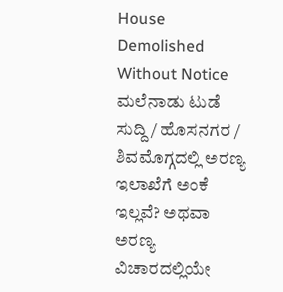House Demolished Without Notice
ಮಲೆನಾಡು ಟುಡೆ ಸುದ್ದಿ / ಹೊಸನಗರ / ಶಿವಮೊಗ್ಗದಲ್ಲಿ ಅರಣ್ಯ ಇಲಾಖೆಗೆ ಅಂಕೆ ಇಲ್ಲವೆ? ಅಥವಾ ಅರಣ್ಯ ವಿಚಾರದಲ್ಲಿಯೇ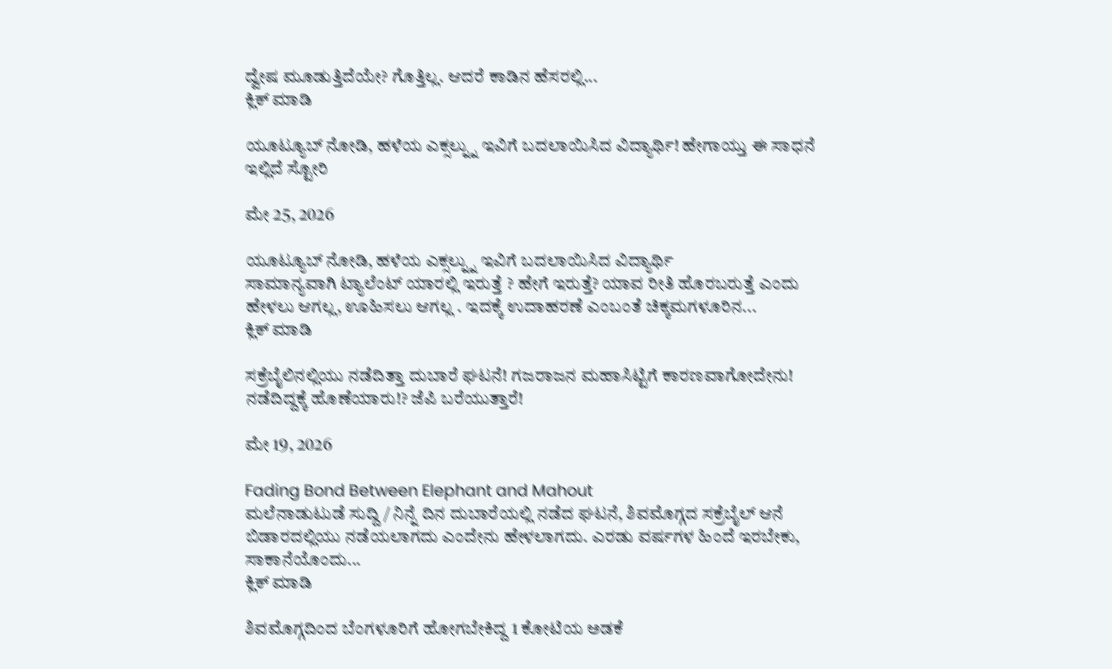ದ್ವೇಷ ಮೂಡುತ್ತಿದೆಯೇ? ಗೊತ್ತಿಲ್ಲ. ಆದರೆ ಕಾಡಿನ ಹೆಸರಲ್ಲಿ...
ಕ್ಲಿಕ್ ಮಾಡಿ

ಯೂಟ್ಯೂಬ್ ನೋಡಿ, ಹಳೆಯ ಎಕ್ಸಲ್ನ್ನು ಇವಿಗೆ ಬದಲಾಯಿಸಿದ ವಿದ್ಯಾರ್ಥಿ! ಹೇಗಾಯ್ತು ಈ ಸಾಧನೆ ಇಲ್ಲಿದೆ ಸ್ಟೋರಿ

ಮೇ 25, 2026

ಯೂಟ್ಯೂಬ್ ನೋಡಿ, ಹಳೆಯ ಎಕ್ಸಲ್ನ್ನು ಇವಿಗೆ ಬದಲಾಯಿಸಿದ ವಿದ್ಯಾರ್ಥಿ
ಸಾಮಾನ್ಯವಾಗಿ ಟ್ಯಾಲೆಂಟ್ ಯಾರಲ್ಲಿ ಇರುತ್ತೆ ? ಹೇಗೆ ಇರುತ್ತೆ? ಯಾವ ರೀತಿ ಹೊರಬರುತ್ತೆ ಎಂದು ಹೇಳಲು ಆಗಲ್ಲ, ಊಹಿಸಲು ಆಗಲ್ಲ . ಇದಕ್ಕೆ ಉದಾಹರಣೆ ಎಂಬಂತೆ ಚಿಕ್ಕಮಗಳೂರಿನ...
ಕ್ಲಿಕ್ ಮಾಡಿ

ಸಕ್ರೆಬೈಲಿನಲ್ಲಿಯು ನಡೆದಿತ್ತಾ ದುಬಾರೆ ಘಟನೆ! ಗಜರಾಜನ ಮಹಾಸಿಟ್ಟಿಗೆ ಕಾರಣವಾಗೋದೇನು! ನಡೆದಿದ್ದಕ್ಕೆ ಹೊಣೆಯಾರು!? ಜೆಪಿ ಬರೆಯುತ್ತಾರೆ!

ಮೇ 19, 2026

Fading Bond Between Elephant and Mahout
ಮಲೆನಾಡುಟುಡೆ ಸುದ್ದಿ / ನಿನ್ನೆ ದಿನ ದುಬಾರೆಯಲ್ಲಿ ನಡೆದ ಘಟನೆ, ಶಿವಮೊಗ್ಗದ ಸಕ್ರೆಬೈಲ್ ಆನೆ ಬಿಡಾರದಲ್ಲಿಯು ನಡೆಯಲಾಗದು ಎಂದೇನು ಹೇಳಲಾಗದು. ಎರಡು ವರ್ಷಗಳ ಹಿಂದೆ ಇರಬೇಕು, ಸಾಕಾನೆಯೊಂದು...
ಕ್ಲಿಕ್ ಮಾಡಿ

ಶಿವಮೊಗ್ಗದಿಂದ ಬೆಂಗಳೂರಿಗೆ ಹೋಗಬೇಕಿದ್ದ 1 ಕೋಟಿಯ ಅಡಕೆ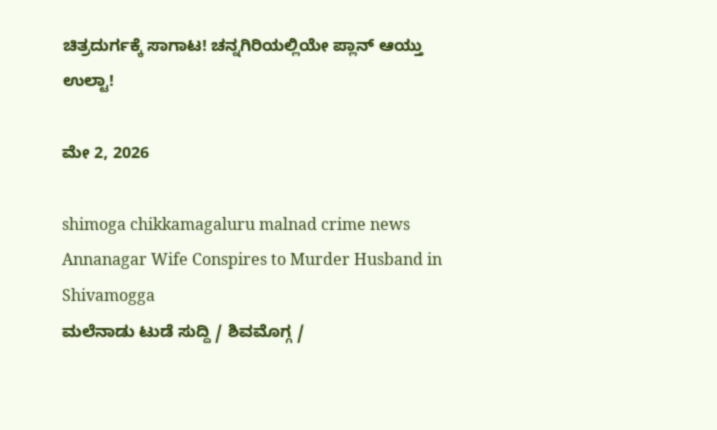ಚಿತ್ರದುರ್ಗಕ್ಕೆ ಸಾಗಾಟ! ಚನ್ನಗಿರಿಯಲ್ಲಿಯೇ ಪ್ಲಾನ್ ಆಯ್ತು ಉಲ್ಟಾ!

ಮೇ 2, 2026

shimoga chikkamagaluru malnad crime news Annanagar Wife Conspires to Murder Husband in Shivamogga
ಮಲೆನಾಡು ಟುಡೆ ಸುದ್ದಿ / ಶಿವಮೊಗ್ಗ /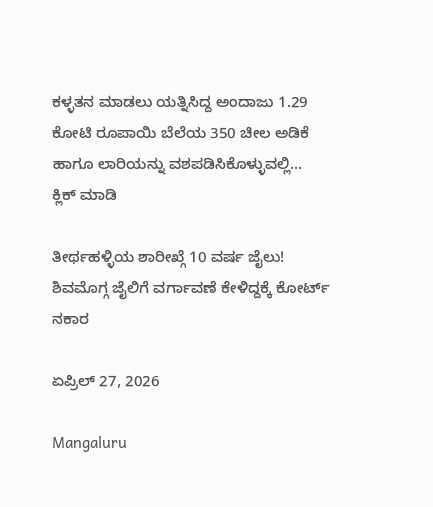ಕಳ್ಳತನ ಮಾಡಲು ಯತ್ನಿಸಿದ್ದ ಅಂದಾಜು 1.29 ಕೋಟಿ ರೂಪಾಯಿ ಬೆಲೆಯ 350 ಚೀಲ ಅಡಿಕೆ ಹಾಗೂ ಲಾರಿಯನ್ನು ವಶಪಡಿಸಿಕೊಳ್ಳುವಲ್ಲಿ...
ಕ್ಲಿಕ್ ಮಾಡಿ

ತೀರ್ಥಹಳ್ಳಿಯ ಶಾರೀಖ್ಗೆ 10 ವರ್ಷ ಜೈಲು! ಶಿವಮೊಗ್ಗ ಜೈಲಿಗೆ ವರ್ಗಾವಣೆ ಕೇಳಿದ್ದಕ್ಕೆ ಕೋರ್ಟ್ ನಕಾರ

ಏಪ್ರಿಲ್ 27, 2026

Mangaluru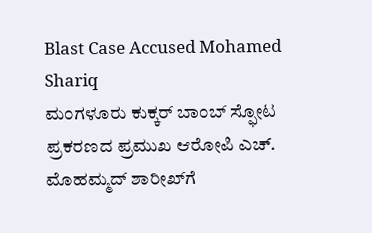Blast Case Accused Mohamed Shariq
ಮಂಗಳೂರು ಕುಕ್ಕರ್ ಬಾಂಬ್ ಸ್ಫೋಟ ಪ್ರಕರಣದ ಪ್ರಮುಖ ಆರೋಪಿ ಎಚ್. ಮೊಹಮ್ಮದ್ ಶಾರೀಖ್‌ಗೆ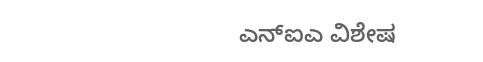ಎನ್‌ಐಎ ವಿಶೇಷ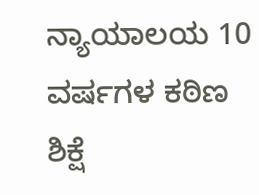ನ್ಯಾಯಾಲಯ 10 ವರ್ಷಗಳ ಕಠಿಣ ಶಿಕ್ಷೆ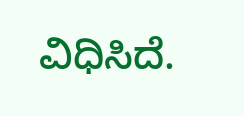ವಿಧಿಸಿದೆ.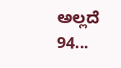ಅಲ್ಲದೆ 94...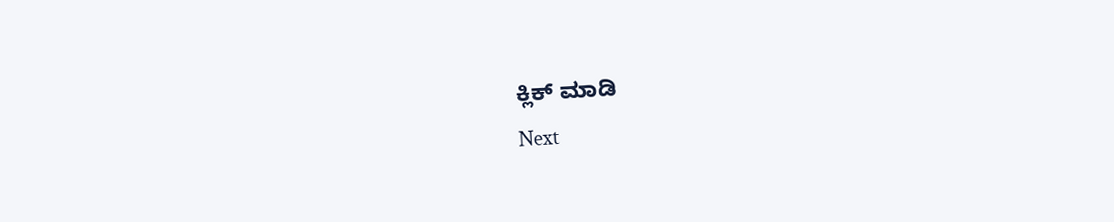ಕ್ಲಿಕ್ ಮಾಡಿ
Next